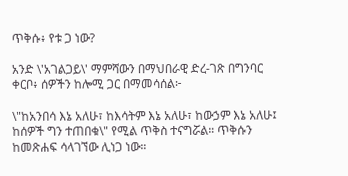ጥቅሱ፥ የቱ ጋ ነው?

አንድ \'አገልጋይ\' ማምሻውን በማህበራዊ ድረ-ገጽ በግንባር ቀርቦ፥ ሰዎችን ከሎሚ ጋር በማመሳሰል፦

\"ከአንበሳ እኔ አለሁ፣ ከእሳትም እኔ አለሁ፣ ከውኃም እኔ አለሁ፤ ከሰዎች ግን ተጠበቁ\" የሚል ጥቅስ ተናግሯል። ጥቅሱን ከመጽሐፍ ሳላገኘው ሊነጋ ነው።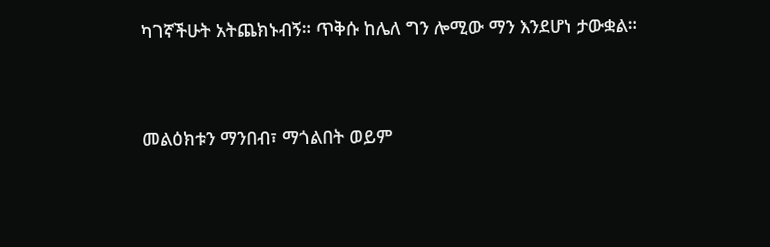ካገኛችሁት አትጨክኑብኝ። ጥቅሱ ከሌለ ግን ሎሚው ማን እንደሆነ ታውቋል።


መልዕክቱን ማንበብ፣ ማጎልበት ወይም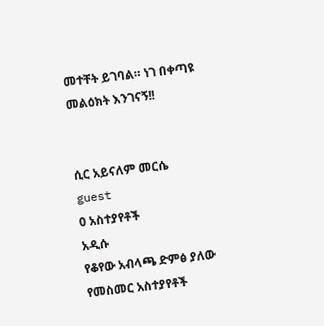መተቸት ይገባል። ነገ በቀጣዩ መልዕክት እንገናኝ!!


ሲር አይናለም መርሴ
guest
0 አስተያየቶች
አዲሱ
የቆየው አብላጫ ድምፅ ያለው
የመስመር አስተያየቶች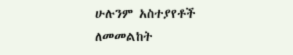ሁሉንም አስተያየቶች ለመመልከት